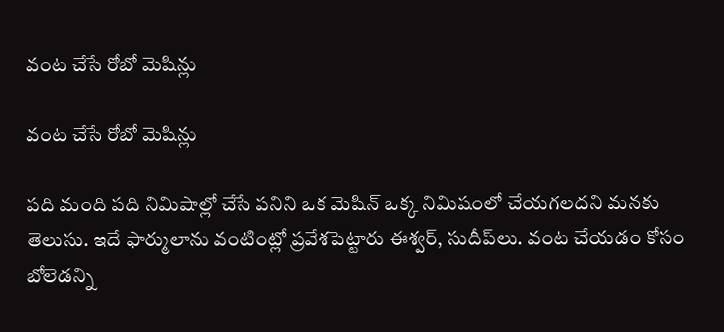వంట చేసే రోబో మెషిన్లు

వంట చేసే రోబో మెషిన్లు

పది మంది పది నిమిషాల్లో చేసే పనిని ఒక మెషిన్ ఒక్క నిమిషంలో చేయగలదని మనకు తెలుసు. ఇదే ఫార్ములాను వంటింట్లో ప్రవేశపెట్టారు ఈశ్వర్, సుదీప్‌‌లు. వంట చేయడం కోసం బోలెడన్ని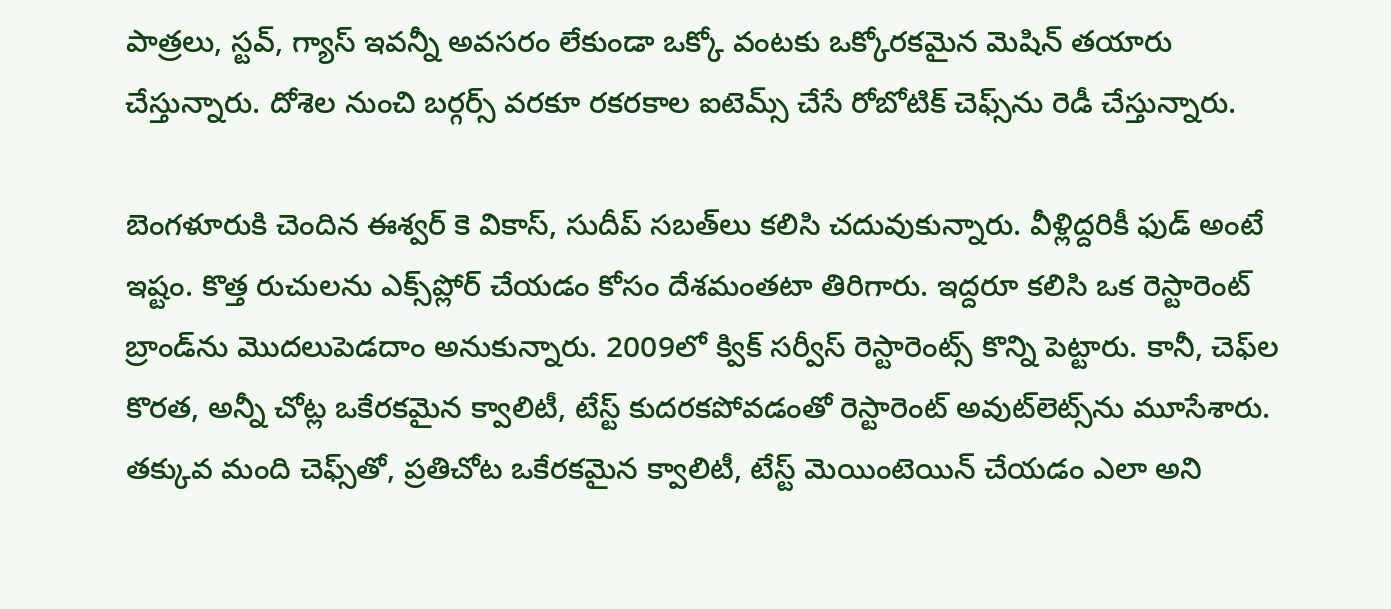పాత్రలు, స్టవ్, గ్యాస్ ఇవన్నీ అవసరం లేకుండా ఒక్కో వంటకు ఒక్కోరకమైన మెషిన్ తయారు చేస్తున్నారు. దోశెల నుంచి బర్గర్స్ వరకూ రకరకాల ఐటెమ్స్ చేసే రోబోటిక్ చెఫ్స్‌‌ను రెడీ చేస్తున్నారు.

బెంగళూరుకి చెందిన ఈశ్వర్ కె వికాస్, సుదీప్ సబత్‌‌లు కలిసి చదువుకున్నారు. వీళ్లిద్దరికీ ఫుడ్ అంటే ఇష్టం. కొత్త రుచులను ఎక్స్‌‌ప్లోర్ చేయడం కోసం దేశమంతటా తిరిగారు. ఇద్దరూ కలిసి ఒక రెస్టారెంట్ బ్రాండ్‌‌ను మొదలుపెడదాం అనుకున్నారు. 2009లో క్విక్ సర్వీస్ రెస్టారెంట్స్‌‌ కొన్ని పెట్టారు. కానీ, చెఫ్‌‌ల కొరత, అన్నీ చోట్ల ఒకేరకమైన క్వాలిటీ, టేస్ట్ కుదరకపోవడంతో రెస్టారెంట్ అవుట్‌‌లెట్స్‌‌ను మూసేశారు. తక్కువ మంది చెఫ్స్‌‌తో, ప్రతిచోట ఒకేరకమైన క్వాలిటీ, టేస్ట్ మెయింటెయిన్ చేయడం ఎలా అని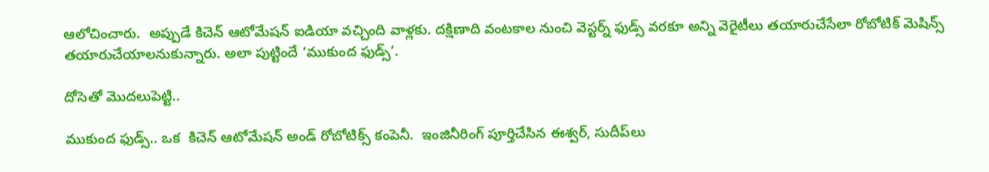ఆలోచించారు.  అప్పుడే కిచెన్ ఆటోమేషన్ ఐడియా వచ్చింది వాళ్లకు. దక్షిణాది వంటకాల నుంచి వెస్టర్న్ ఫుడ్స్ వరకూ అన్ని వెరైటీలు తయారుచేసేలా రోబోటిక్ మెషిన్స్‌‌ తయారుచేయాలనుకున్నారు. అలా పుట్టిందే ‘ముకుంద ఫుడ్స్’.

దోసెతో మొదలుపెట్టి..

ముకుంద ఫుడ్స్.. ఒక  కిచెన్ ఆటోమేషన్ అండ్ రోబోటిక్స్ కంపెనీ.  ఇంజినీరింగ్ పూర్తిచేసిన ఈశ్వర్, సుదీప్‌‌లు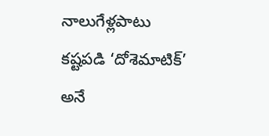నాలుగేళ్లపాటు కష్టపడి ‘దోశెమాటిక్’ అనే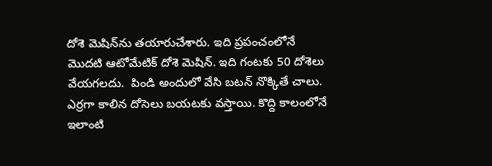దోశె మెషిన్‌‌ను తయారుచేశారు. ఇది ప్రపంచంలోనే మొదటి ఆటోమేటిక్ దోశె మెషిన్. ఇది గంటకు 50 దోశెలు వేయగలదు.  పిండి అందులో వేసి బటన్ నొక్కితే చాలు. ఎర్రగా కాలిన దోసెలు బయటకు వస్తాయి. కొద్ది కాలంలోనే ఇలాంటి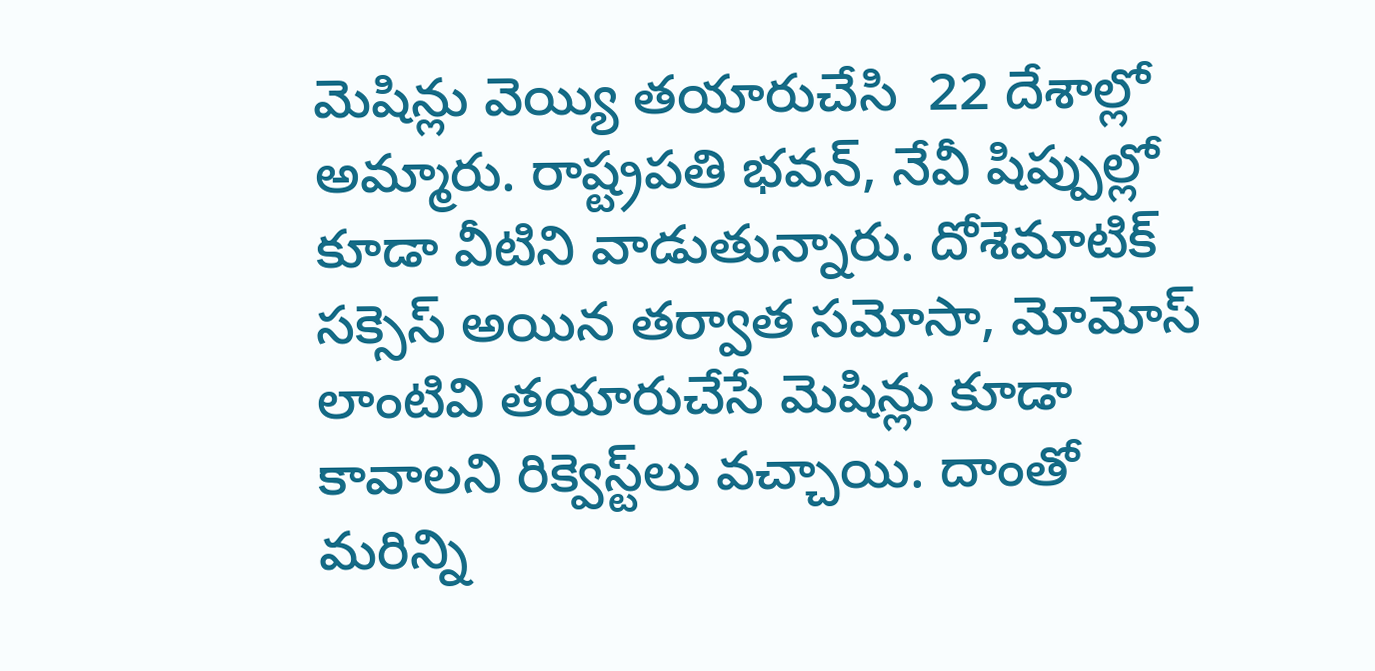మెషిన్లు వెయ్యి తయారుచేసి  22 దేశాల్లో అమ్మారు. రాష్ట్రపతి భవన్, నేవీ షిప్పుల్లో కూడా వీటిని వాడుతున్నారు. దోశెమాటిక్ సక్సెస్ అయిన తర్వాత సమోసా, మోమోస్ లాంటివి తయారుచేసే మెషిన్లు కూడా కావాలని రిక్వెస్ట్‌‌లు వచ్చాయి. దాంతో మరిన్ని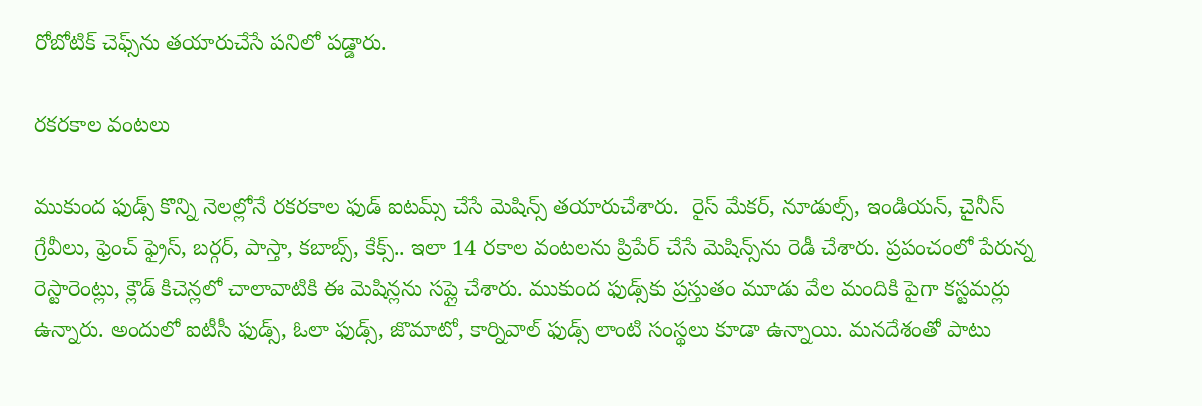రోబోటిక్ చెఫ్స్‌‌ను తయారుచేసే పనిలో పడ్డారు.

రకరకాల వంటలు

ముకుంద ఫుడ్స్ కొన్ని నెలల్లోనే రకరకాల ఫుడ్ ఐటమ్స్ చేసే మెషిన్స్ తయారుచేశారు.  రైస్ మేకర్, నూడుల్స్, ఇండియన్, చైనీస్ గ్రేవీలు, ఫ్రెంచ్ ఫ్రైస్, బర్గర్, పాస్తా, కబాబ్స్, కేక్స్.. ఇలా 14 రకాల వంటలను ప్రిపేర్ చేసే మెషిన్స్‌‌ను రెడీ చేశారు. ప్రపంచంలో పేరున్న రెస్టారెంట్లు, క్లౌడ్ కిచెన్లలో చాలావాటికి ఈ మెషిన్లను సప్లై చేశారు. ముకుంద ఫుడ్స్‌‌కు ప్రస్తుతం మూడు వేల మందికి పైగా కస్టమర్లు ఉన్నారు. అందులో ఐటీసీ ఫుడ్స్, ఓలా ఫుడ్స్, జొమాటో, కార్నివాల్ ఫుడ్స్ లాంటి సంస్థలు కూడా ఉన్నాయి. మనదేశంతో పాటు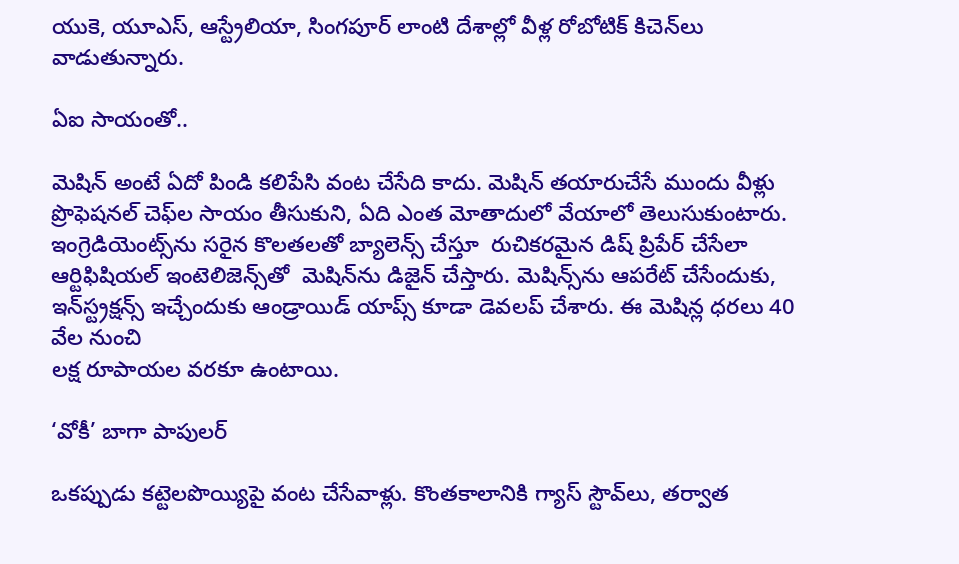యుకె, యూఎస్, ఆస్ట్రేలియా, సింగపూర్ లాంటి దేశాల్లో వీళ్ల రోబోటిక్ కిచెన్‌‌లు వాడుతున్నారు.

ఏఐ సాయంతో..

మెషిన్ అంటే ఏదో పిండి కలిపేసి వంట చేసేది కాదు. మెషిన్ తయారుచేసే ముందు వీళ్లు ప్రొఫెషనల్ చెఫ్‌‌ల సాయం తీసుకుని, ఏది ఎంత మోతాదులో వేయాలో తెలుసుకుంటారు. ఇంగ్రెడియెంట్స్‌‌ను సరైన కొలతలతో బ్యాలెన్స్ చేస్తూ  రుచికరమైన డిష్ ప్రిపేర్ చేసేలా ఆర్టిఫిషియల్ ఇంటెలిజెన్స్‌‌తో  మెషిన్‌‌ను డిజైన్ చేస్తారు. మెషిన్స్‌‌ను ఆపరేట్ చేసేందుకు, ఇన్‌‌స్ట్రక్షన్స్ ఇచ్చేందుకు ఆండ్రాయిడ్ యాప్స్ కూడా డెవలప్ చేశారు. ఈ మెషిన్ల ధరలు 40 వేల నుంచి
లక్ష రూపాయల వరకూ ఉంటాయి.

‘వోకీ’ బాగా పాపులర్

ఒకప్పుడు కట్టెలపొయ్యిపై వంట చేసేవాళ్లు. కొంతకాలానికి గ్యాస్ స్టౌవ్‌‌లు, తర్వాత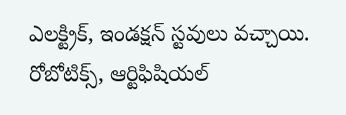ఎలక్ట్రిక్, ఇండక్షన్ స్టవులు వచ్చాయి. రోబోటిక్స్, ఆర్టిఫిషియల్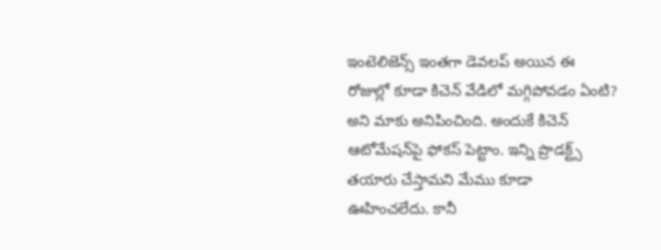ఇంటెలిజెన్స్ ఇంతగా డెవలప్ అయిన ఈ రోజుల్లో కూడా కిచెన్ వేడిలో మగ్గిపోవడం ఏంటి? అని మాకు అనిపించింది. అందుకే కిచెన్ ఆటోమేషన్‌‌పై ఫోకస్ పెట్టాం. ఇన్ని ప్రొడక్ట్స్ తయారు చేస్తామని మేము కూడా ఊహించలేదు. కానీ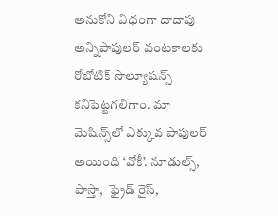అనుకోని విధంగా దాదాపు అన్నిపాపులర్ వంటకాలకు రోబోటిక్ సొల్యూషన్స్ కనిపెట్టగలిగాం. మా మెషిన్స్‌‌లో ఎక్కువ పాపులర్ అయింది ‘వోకీ’. నూడుల్స్, పాస్తా,  ఫ్రైడ్ రైస్,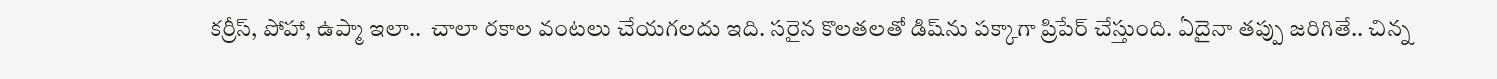కర్రీస్, పోహా, ఉప్మా ఇలా..  చాలా రకాల వంటలు చేయగలదు ఇది. సరైన కొలతలతో డిష్‌‌ను పక్కాగా ప్రిపేర్ చేస్తుంది. ఏదైనా తప్పు జరిగితే.. చిన్న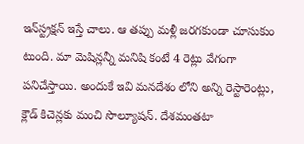ఇన్‌‌స్ట్రక్షన్ ఇస్తే చాలు. ఆ తప్పు మళ్లీ జరగకుండా చూసుకుం టుంది. మా మెషిన్లన్నీ మనిషి కంటే 4 రెట్లు వేగంగా పనిచేస్తాయి. అందుకే ఇవి మనదేశం లోని అన్ని రెస్టారెంట్లు, క్లౌడ్ కిచెన్లకు మంచి సొల్యూషన్. దేశమంతటా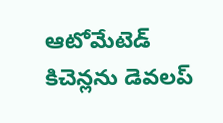ఆటోమేటెడ్ కిచెన్లను డెవలప్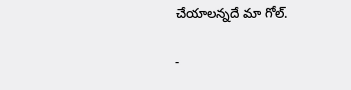చేయాలన్నదే మా గోల్.

-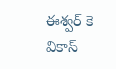ఈశ్వర్ కె వికాస్